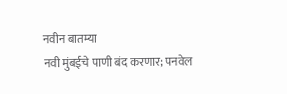नवीन बातम्या
नवी मुंबईचे पाणी बंद करणार; पनवेल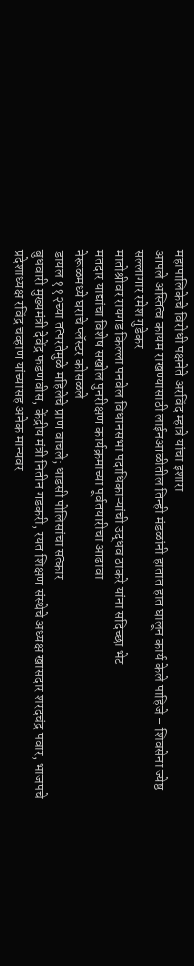महापालिकेचे विरोधी पक्षनेते अरविंद म्हात्रे यांचा इशारा
आपले अस्तित्व कायम राखण्यासाठी लाईनआळीतील तिन्ही मंडळांनी हातात हात घालून कार्य केले पाहिजे – शिवसेना ज्येष्ठ सल्लागार रमेश गुडेकर
मातोश्रीवर रायगड किल्ला पनवेल विधानसभा पदाधिकाऱ्यांची उद्धव ठाकरे यांना सदिच्छा भेट
मतदार याद्यांचा विशेष सखोल पुनरीक्षण कार्यक्रमाच्या पूर्वतयारीचा आढावा
नेरूळमध्ये घराचे प्लॅस्टर कोसळले
डायल ११२च्या तत्परतेमुळे महिलेचे प्राण वाचले; धाडसी पोलिसांचा सत्कार
बुधवारी मुख्यमंत्री देवेंद्र फडणवीस, केंद्रीय मंत्री नितीन गडकरी, रयत शिक्षण संस्थेचे अध्यक्ष खासदार शरदचंद्र पवार, भाजपचे प्रदेशाध्यक्ष रविंद्र चव्हाण यांच्यासह अनेक मान्यवर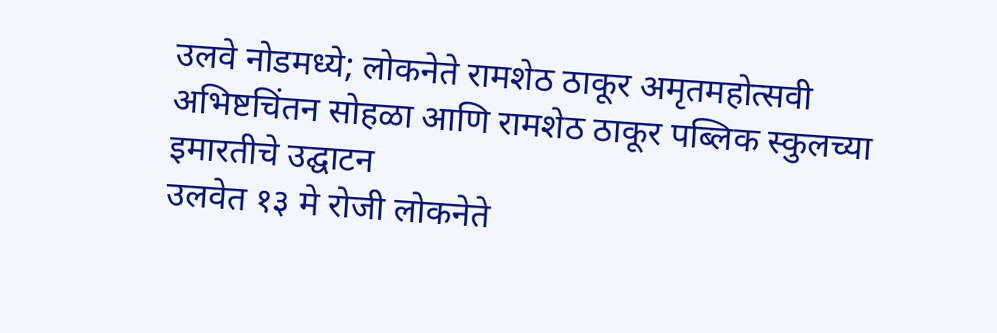उलवे नोडमध्ये; लोकनेते रामशेठ ठाकूर अमृतमहोत्सवी अभिष्टचिंतन सोहळा आणि रामशेठ ठाकूर पब्लिक स्कुलच्या इमारतीचे उद्घाटन
उलवेत १३ मे रोजी लोकनेते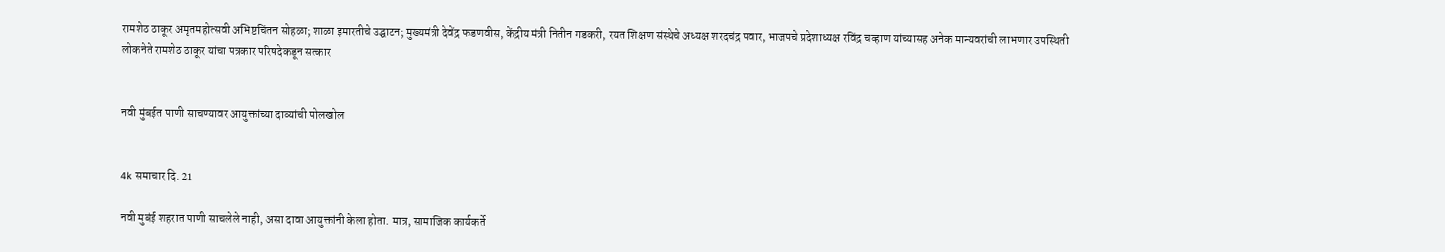रामशेठ ठाकूर अमृतमहोत्सवी अभिष्टचिंतन सोहळा; शाळा इमारतीचे उद्घाटन; मुख्यमंत्री देवेंद्र फडणवीस, केंद्रीय मंत्री नितीन गडकरी, रयत शिक्षण संस्थेचे अध्यक्ष शरदचंद्र पवार, भाजपचे प्रदेशाध्यक्ष रविंद्र चव्हाण यांच्यासह अनेक मान्यवरांची लाभणार उपस्थिती
लोकनेते रामशेठ ठाकूर यांचा पत्रकार परिषदेकडून सत्कार


नवी मुंबईत पाणी साचण्यावर आयुक्तांच्या दाव्यांची पोलखोल


4k समाचार दि. 21

नवी मुबंई शहरात पाणी साचलेले नाही, असा दावा आयुक्तांनी केला होता. मात्र, सामाजिक कार्यकर्ते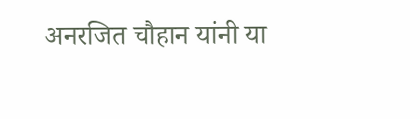अनरजित चौहान यांनी या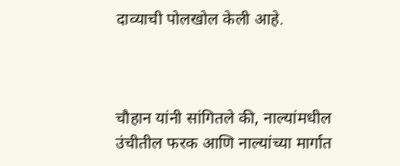दाव्याची पोलखोल केली आहे.



चौहान यांनी सांगितले की, नाल्यांमधील उंचीतील फरक आणि नाल्यांच्या मार्गात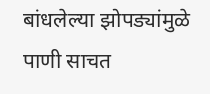बांधलेल्या झोपड्यांमुळे पाणी साचत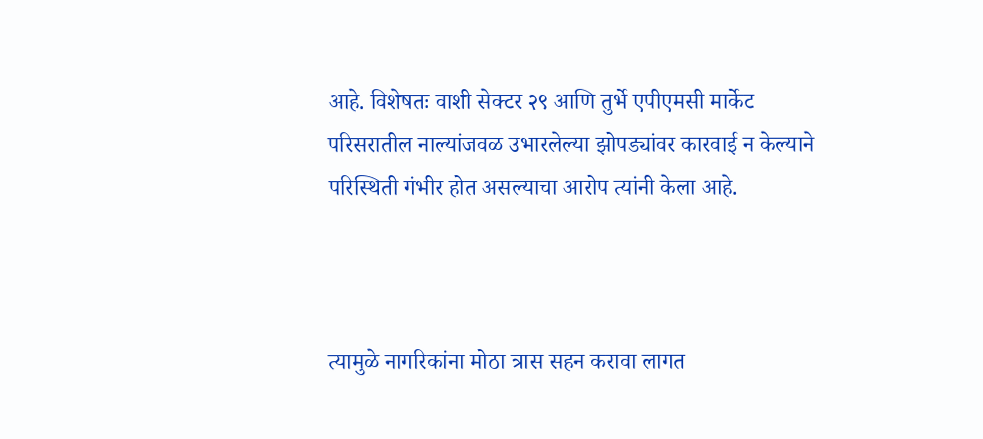आहे. विशेषतः वाशी सेक्टर २९ आणि तुर्भे एपीएमसी मार्केट परिसरातील नाल्यांजवळ उभारलेल्या झोपड्यांवर कारवाई न केल्याने परिस्थिती गंभीर होत असल्याचा आरोप त्यांनी केला आहे.



त्यामुळे नागरिकांना मोठा त्रास सहन करावा लागत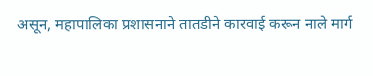असून, महापालिका प्रशासनाने तातडीने कारवाई करून नाले मार्ग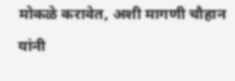मोकळे करावेत, अशी मागणी चौहान यांनी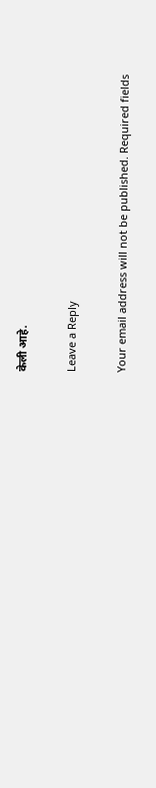केली आहे.

Leave a Reply

Your email address will not be published. Required fields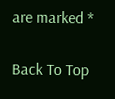are marked *

Back To Top